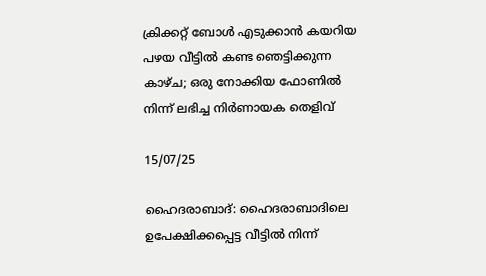ക്രിക്കറ്റ് ബോൾ എടുക്കാൻ കയറിയ പഴയ വീട്ടിൽ കണ്ട ഞെട്ടിക്കുന്ന കാഴ്ച; ഒരു നോക്കിയ ഫോണിൽ നിന്ന് ലഭിച്ച നിർണായക തെളിവ്

15/07/25

ഹൈദരാബാദ്: ഹൈദരാബാദിലെ ഉപേക്ഷിക്കപ്പെട്ട വീട്ടിൽ നിന്ന്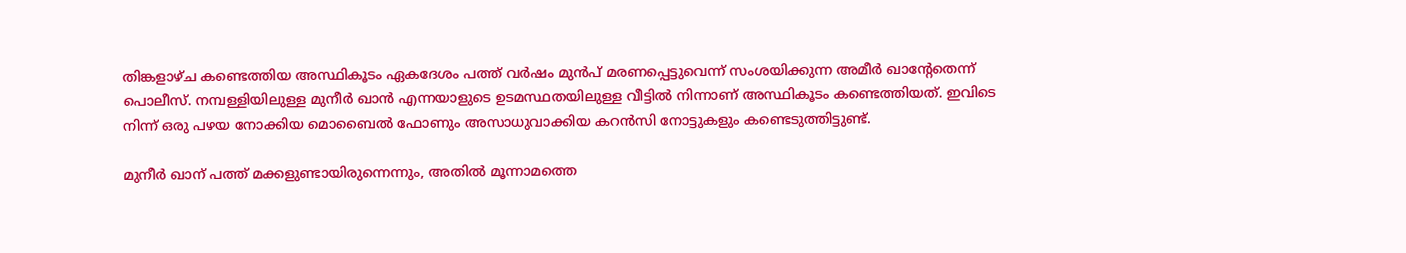തിങ്കളാഴ്ച കണ്ടെത്തിയ അസ്ഥികൂടം ഏകദേശം പത്ത് വർഷം മുൻപ് മരണപ്പെട്ടുവെന്ന് സംശയിക്കുന്ന അമീർ ഖാന്‍റേതെന്ന് പൊലീസ്. നമ്പള്ളിയിലുള്ള മുനീർ ഖാൻ എന്നയാളുടെ ഉടമസ്ഥതയിലുള്ള വീട്ടിൽ നിന്നാണ് അസ്ഥികൂടം കണ്ടെത്തിയത്. ഇവിടെ നിന്ന് ഒരു പഴയ നോക്കിയ മൊബൈൽ ഫോണും അസാധുവാക്കിയ കറൻസി നോട്ടുകളും കണ്ടെടുത്തിട്ടുണ്ട്.

മുനീർ ഖാന് പത്ത് മക്കളുണ്ടായിരുന്നെന്നും, അതിൽ മൂന്നാമത്തെ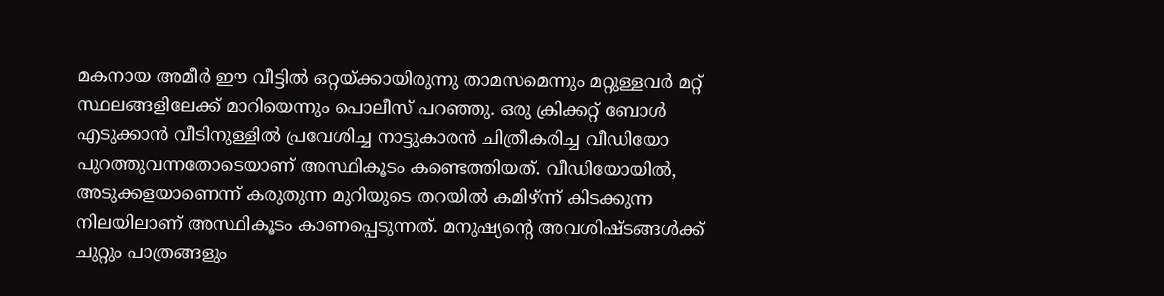മകനായ അമീർ ഈ വീട്ടിൽ ഒറ്റയ്ക്കായിരുന്നു താമസമെന്നും മറ്റുള്ളവർ മറ്റ് സ്ഥലങ്ങളിലേക്ക് മാറിയെന്നും പൊലീസ് പറഞ്ഞു. ഒരു ക്രിക്കറ്റ് ബോൾ എടുക്കാൻ വീടിനുള്ളിൽ പ്രവേശിച്ച നാട്ടുകാരൻ ചിത്രീകരിച്ച വീഡിയോ പുറത്തുവന്നതോടെയാണ് അസ്ഥികൂടം കണ്ടെത്തിയത്. വീഡിയോയിൽ, അടുക്കളയാണെന്ന് കരുതുന്ന മുറിയുടെ തറയിൽ കമിഴ്ന്ന് കിടക്കുന്ന നിലയിലാണ് അസ്ഥികൂടം കാണപ്പെടുന്നത്. മനുഷ്യന്‍റെ അവശിഷ്ടങ്ങൾക്ക് ചുറ്റും പാത്രങ്ങളും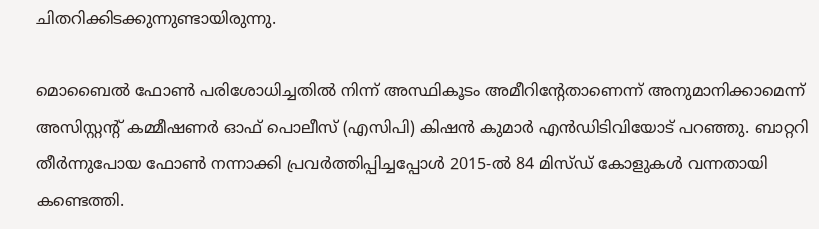ചിതറിക്കിടക്കുന്നുണ്ടായിരുന്നു.

മൊബൈൽ ഫോൺ പരിശോധിച്ചതിൽ നിന്ന് അസ്ഥികൂടം അമീറിന്‍റേതാണെന്ന് അനുമാനിക്കാമെന്ന് അസിസ്റ്റന്‍റ് കമ്മീഷണർ ഓഫ് പൊലീസ് (എസിപി) കിഷൻ കുമാർ എൻഡിടിവിയോട് പറഞ്ഞു. ബാറ്ററി തീർന്നുപോയ ഫോൺ നന്നാക്കി പ്രവർത്തിപ്പിച്ചപ്പോൾ 2015-ൽ 84 മിസ്ഡ് കോളുകൾ വന്നതായി കണ്ടെത്തി.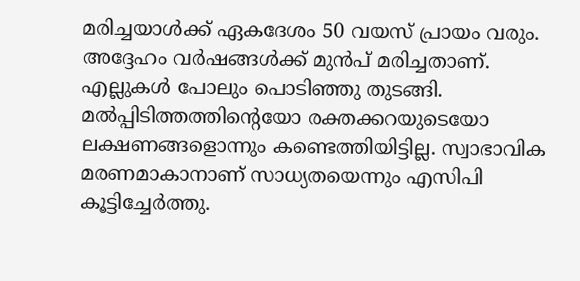മരിച്ചയാൾക്ക് ഏകദേശം 50 വയസ് പ്രായം വരും. അദ്ദേഹം വർഷങ്ങൾക്ക് മുൻപ് മരിച്ചതാണ്. എല്ലുകൾ പോലും പൊടിഞ്ഞു തുടങ്ങി. മൽപ്പിടിത്തത്തിന്‍റെയോ രക്തക്കറയുടെയോ ലക്ഷണങ്ങളൊന്നും കണ്ടെത്തിയിട്ടില്ല. സ്വാഭാവിക മരണമാകാനാണ് സാധ്യതയെന്നും എസിപി കൂട്ടിച്ചേര്‍ത്തു.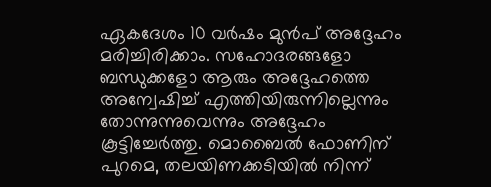ഏകദേശം 10 വർഷം മുൻപ് അദ്ദേഹം മരിച്ചിരിക്കാം. സഹോദരങ്ങളോ ബന്ധുക്കളോ ആരും അദ്ദേഹത്തെ അന്വേഷിച്ച് എത്തിയിരുന്നില്ലെന്നും തോന്നുന്നുവെന്നും അദ്ദേഹം കൂട്ടിച്ചേർത്തു. മൊബൈൽ ഫോണിന് പുറമെ, തലയിണക്കടിയിൽ നിന്ന്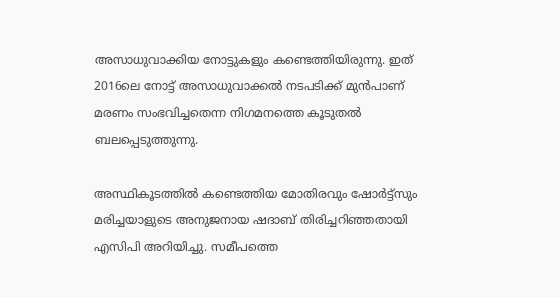അസാധുവാക്കിയ നോട്ടുകളും കണ്ടെത്തിയിരുന്നു. ഇത് 2016ലെ നോട്ട് അസാധുവാക്കൽ നടപടിക്ക് മുൻപാണ് മരണം സംഭവിച്ചതെന്ന നിഗമനത്തെ കൂടുതൽ ബലപ്പെടുത്തുന്നു.

അസ്ഥികൂടത്തിൽ കണ്ടെത്തിയ മോതിരവും ഷോർട്ട്സും മരിച്ചയാളുടെ അനുജനായ ഷദാബ് തിരിച്ചറിഞ്ഞതായി എസിപി അറിയിച്ചു. സമീപത്തെ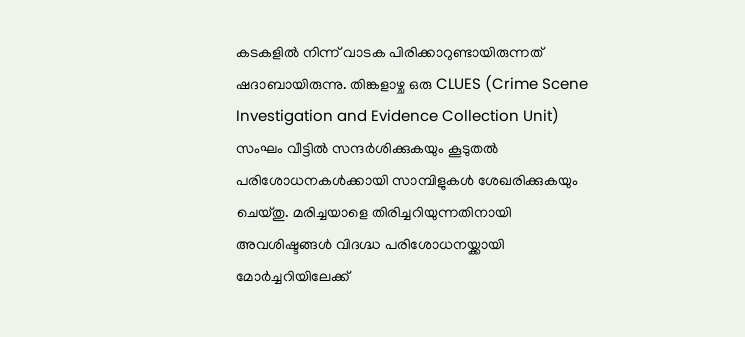കടകളിൽ നിന്ന് വാടക പിരിക്കാറുണ്ടായിരുന്നത് ഷദാബായിരുന്നു. തിങ്കളാഴ്ച ഒരു CLUES (Crime Scene Investigation and Evidence Collection Unit) സംഘം വീട്ടിൽ സന്ദർശിക്കുകയും കൂടുതൽ പരിശോധനകൾക്കായി സാമ്പിളുകൾ ശേഖരിക്കുകയും ചെയ്തു. മരിച്ചയാളെ തിരിച്ചറിയുന്നതിനായി അവശിഷ്ടങ്ങൾ വിദഗ്ദ്ധ പരിശോധനയ്ക്കായി മോർച്ചറിയിലേക്ക്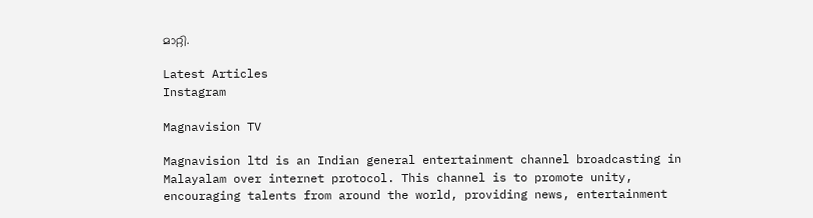മാറ്റി.

Latest Articles
Instagram

Magnavision TV

Magnavision ltd is an Indian general entertainment channel broadcasting in Malayalam over internet protocol. This channel is to promote unity, encouraging talents from around the world, providing news, entertainment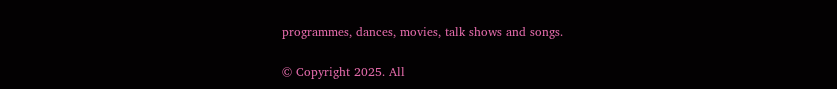programmes, dances, movies, talk shows and songs.

© Copyright 2025. All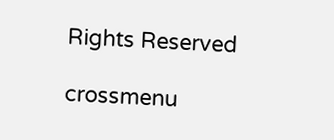Rights Reserved

crossmenu